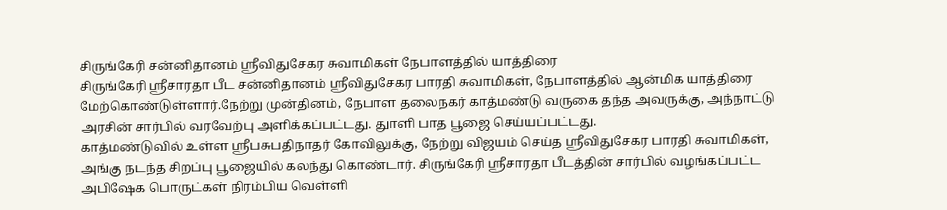சிருங்கேரி சன்னிதானம் ஸ்ரீவிதுசேகர சுவாமிகள் நேபாளத்தில் யாத்திரை
சிருங்கேரி ஸ்ரீசாரதா பீட சன்னிதானம் ஸ்ரீவிதுசேகர பாரதி சுவாமிகள், நேபாளத்தில் ஆன்மிக யாத்திரை மேற்கொண்டுள்ளார்.நேற்று முன்தினம், நேபாள தலைநகர் காத்மண்டு வருகை தந்த அவருக்கு, அந்நாட்டு அரசின் சார்பில் வரவேற்பு அளிக்கப்பட்டது. துாளி பாத பூஜை செய்யப்பட்டது.
காத்மண்டுவில் உள்ள ஸ்ரீபசுபதிநாதர் கோவிலுக்கு, நேற்று விஜயம் செய்த ஸ்ரீவிதுசேகர பாரதி சுவாமிகள், அங்கு நடந்த சிறப்பு பூஜையில் கலந்து கொண்டார். சிருங்கேரி ஸ்ரீசாரதா பீடத்தின் சார்பில் வழங்கப்பட்ட அபிஷேக பொருட்கள் நிரம்பிய வெள்ளி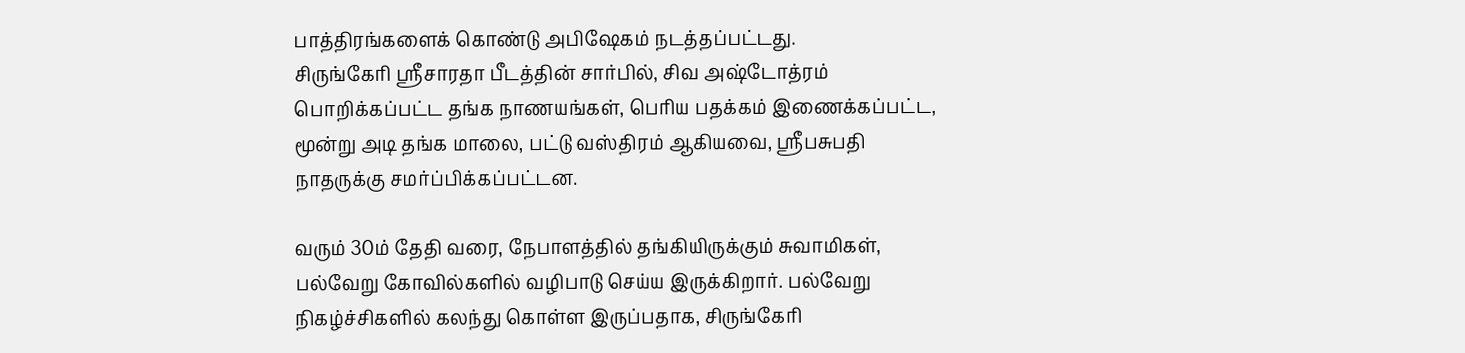பாத்திரங்களைக் கொண்டு அபிஷேகம் நடத்தப்பட்டது.
சிருங்கேரி ஸ்ரீசாரதா பீடத்தின் சார்பில், சிவ அஷ்டோத்ரம் பொறிக்கப்பட்ட தங்க நாணயங்கள், பெரிய பதக்கம் இணைக்கப்பட்ட, மூன்று அடி தங்க மாலை, பட்டு வஸ்திரம் ஆகியவை, ஸ்ரீபசுபதி நாதருக்கு சமர்ப்பிக்கப்பட்டன.

வரும் 30ம் தேதி வரை, நேபாளத்தில் தங்கியிருக்கும் சுவாமிகள், பல்வேறு கோவில்களில் வழிபாடு செய்ய இருக்கிறார். பல்வேறு நிகழ்ச்சிகளில் கலந்து கொள்ள இருப்பதாக, சிருங்கேரி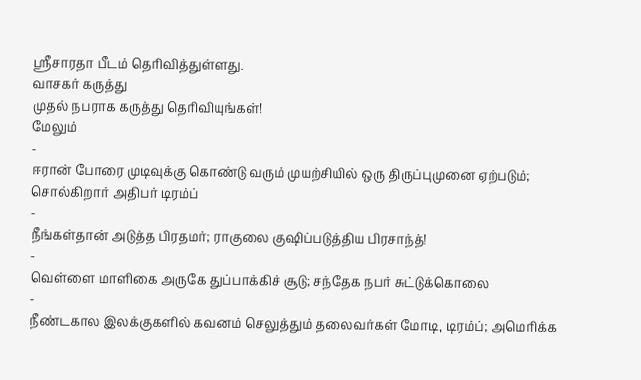ஸ்ரீசாரதா பீடம் தெரிவித்துள்ளது.
வாசகர் கருத்து
முதல் நபராக கருத்து தெரிவியுங்கள்!
மேலும்
-
ஈரான் போரை முடிவுக்கு கொண்டு வரும் முயற்சியில் ஒரு திருப்புமுனை ஏற்படும்; சொல்கிறார் அதிபர் டிரம்ப்
-
நீங்கள்தான் அடுத்த பிரதமர்; ராகுலை குஷிப்படுத்திய பிரசாந்த்!
-
வெள்ளை மாளிகை அருகே துப்பாக்கிச் சூடு; சந்தேக நபர் சுட்டுக்கொலை
-
நீண்டகால இலக்குகளில் கவனம் செலுத்தும் தலைவர்கள் மோடி, டிரம்ப்; அமெரிக்க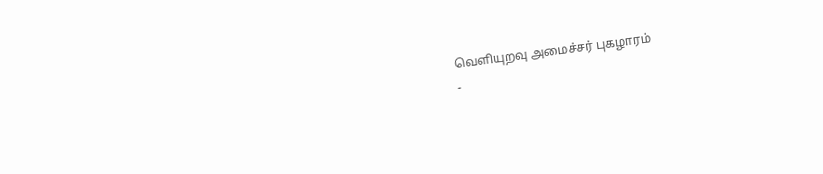வெளியுறவு அமைச்சர் புகழாரம்
-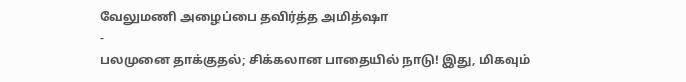வேலுமணி அழைப்பை தவிர்த்த அமித்ஷா
-
பலமுனை தாக்குதல்; சிக்கலான பாதையில் நாடு! இது, மிகவும்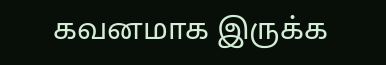கவனமாக இருக்க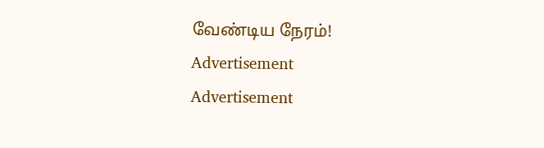வேண்டிய நேரம்!
Advertisement
Advertisement